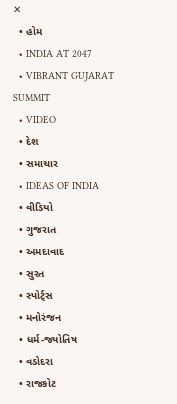✕
  • હોમ
  • INDIA AT 2047
  • VIBRANT GUJARAT SUMMIT
  • VIDEO
  • દેશ
  • સમાચાર
  • IDEAS OF INDIA
  • વીડિયો
  • ગુજરાત
  • અમદાવાદ
  • સુરત
  • સ્પોર્ટ્સ
  • મનોરંજન
  • ધર્મ-જ્યોતિષ
  • વડોદરા
  • રાજકોટ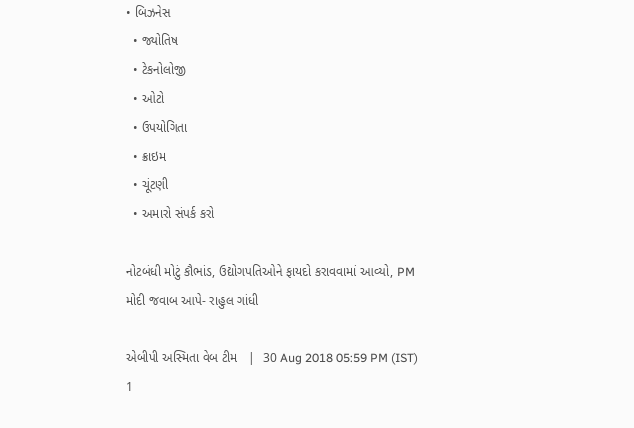• બિઝનેસ
  • જ્યોતિષ
  • ટેકનોલોજી
  • ઓટો
  • ઉપયોગિતા
  • ક્રાઇમ
  • ચૂંટણી
  • અમારો સંપર્ક કરો

નોટબંધી મોટું કૌભાંડ, ઉદ્યોગપતિઓને ફાયદો કરાવવામાં આવ્યો, PM મોદી જવાબ આપે- રાહુલ ગાંધી

એબીપી અસ્મિતા વેબ ટીમ   |  30 Aug 2018 05:59 PM (IST)
1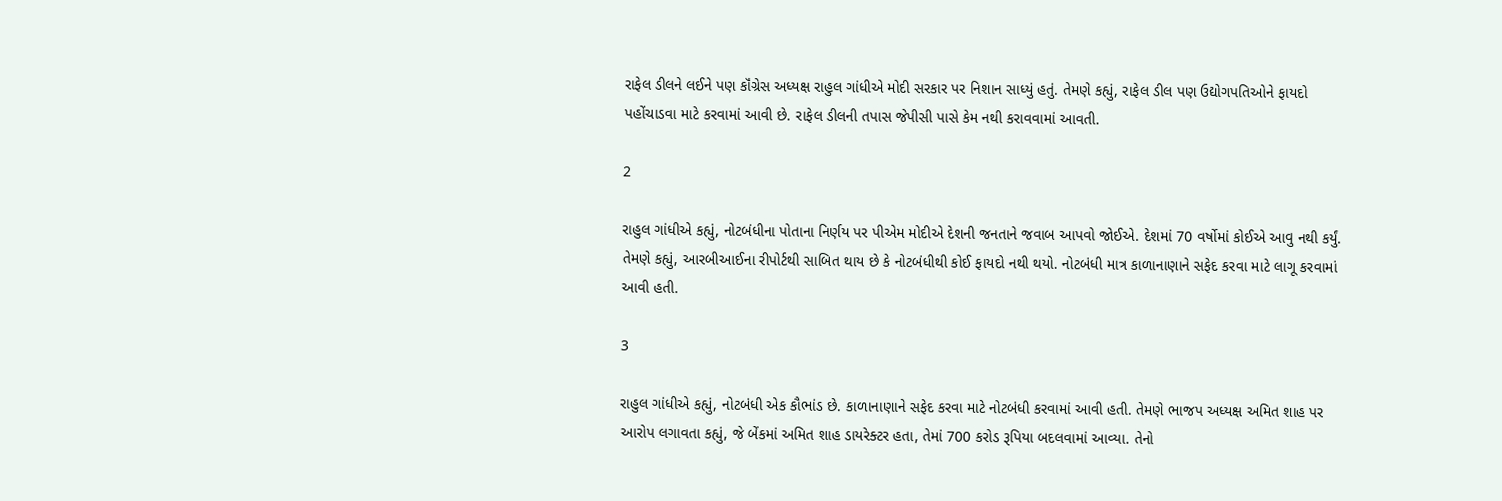રાફેલ ડીલને લઈને પણ કૉંગ્રેસ અધ્યક્ષ રાહુલ ગાંધીએ મોદી સરકાર પર નિશાન સાધ્યું હતું. તેમણે કહ્યું, રાફેલ ડીલ પણ ઉદ્યોગપતિઓને ફાયદો પહોંચાડવા માટે કરવામાં આવી છે. રાફેલ ડીલની તપાસ જેપીસી પાસે કેમ નથી કરાવવામાં આવતી.

2

રાહુલ ગાંધીએ કહ્યું, નોટબંધીના પોતાના નિર્ણય પર પીએમ મોદીએ દેશની જનતાને જવાબ આપવો જોઈએ. દેશમાં 70 વર્ષોમાં કોઈએ આવુ નથી કર્યું. તેમણે કહ્યું, આરબીઆઈના રીપોર્ટથી સાબિત થાય છે કે નોટબંધીથી કોઈ ફાયદો નથી થયો. નોટબંધી માત્ર કાળાનાણાને સફેદ કરવા માટે લાગૂ કરવામાં આવી હતી.

3

રાહુલ ગાંધીએ કહ્યું, નોટબંધી એક કૌભાંડ છે. કાળાનાણાને સફેદ કરવા માટે નોટબંધી કરવામાં આવી હતી. તેમણે ભાજપ અધ્યક્ષ અમિત શાહ પર આરોપ લગાવતા કહ્યું, જે બેંકમાં અમિત શાહ ડાયરેક્ટર હતા, તેમાં 700 કરોડ રૂપિયા બદલવામાં આવ્યા. તેનો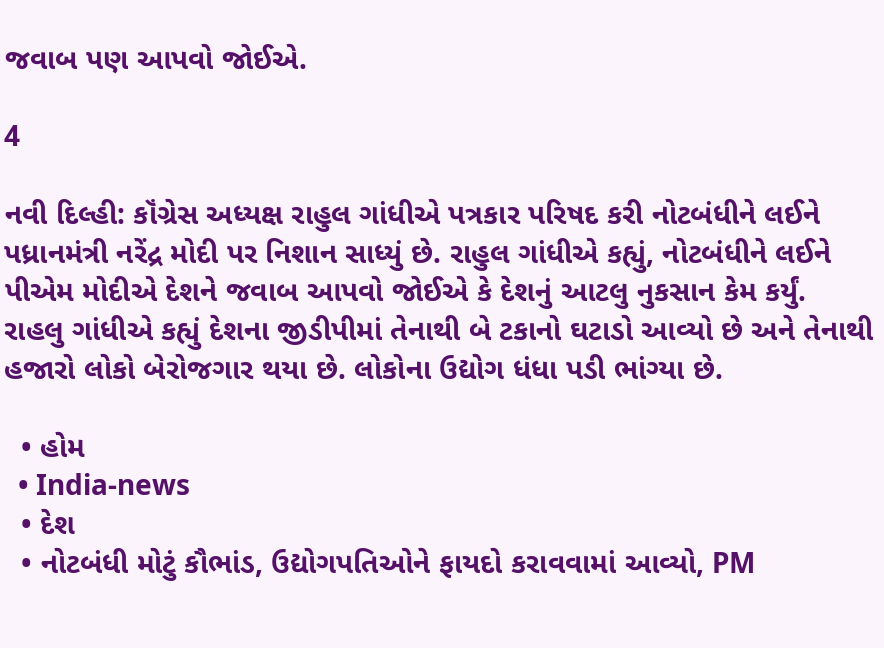જવાબ પણ આપવો જોઈએ.

4

નવી દિલ્હી: કૉંગ્રેસ અધ્યક્ષ રાહુલ ગાંધીએ પત્રકાર પરિષદ કરી નોટબંધીને લઈને પધ્રાનમંત્રી નરેંદ્ર મોદી પર નિશાન સાધ્યું છે. રાહુલ ગાંધીએ કહ્યું, નોટબંધીને લઈને પીએમ મોદીએ દેશને જવાબ આપવો જોઈએ કે દેશનું આટલુ નુકસાન કેમ કર્યું. રાહલુ ગાંધીએ કહ્યું દેશના જીડીપીમાં તેનાથી બે ટકાનો ઘટાડો આવ્યો છે અને તેનાથી હજારો લોકો બેરોજગાર થયા છે. લોકોના ઉદ્યોગ ધંધા પડી ભાંગ્યા છે.

  • હોમ
  • India-news
  • દેશ
  • નોટબંધી મોટું કૌભાંડ, ઉદ્યોગપતિઓને ફાયદો કરાવવામાં આવ્યો, PM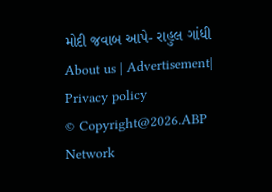મોદી જવાબ આપે- રાહુલ ગાંધી
About us | Advertisement| Privacy policy
© Copyright@2026.ABP Network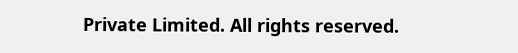Private Limited. All rights reserved.